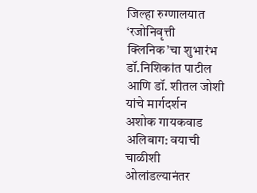जिल्हा रुग्णालयात ‘रजोनिवृत्ती क्लिनिक’चा शुभारंभ
डॉ.निशिकांत पाटील आणि डॉ. शीतल जोशी यांचे मार्गदर्शन
अशोक गायकवाड
अलिबाग: वयाची चाळीशी ओलांडल्यानंतर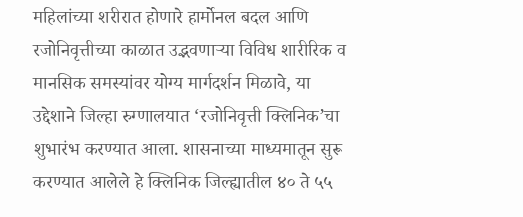महिलांच्या शरीरात होणारे हार्मोनल बदल आणि रजोनिवृत्तीच्या काळात उद्भवणाऱ्या विविध शारीरिक व मानसिक समस्यांवर योग्य मार्गदर्शन मिळावे, या उद्देशाने जिल्हा रुग्णालयात ‘रजोनिवृत्ती क्लिनिक’चा शुभारंभ करण्यात आला. शासनाच्या माध्यमातून सुरू करण्यात आलेले हे क्लिनिक जिल्ह्यातील ४० ते ५५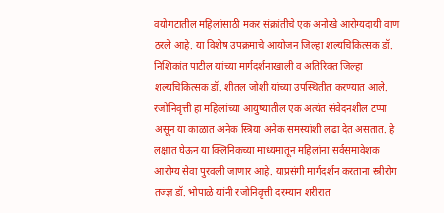वयोगटातील महिलांसाठी मकर संक्रांतीचे एक अनोखे आरोग्यदायी वाण ठरले आहे. या विशेष उपक्रमाचे आयोजन जिल्हा शल्यचिकित्सक डॉ. निशिकांत पाटील यांच्या मार्गदर्शनाखाली व अतिरिक्त जिल्हा शल्यचिकित्सक डॉ. शीतल जोशी यांच्या उपस्थितीत करण्यात आले. रजोनिवृत्ती हा महिलांच्या आयुष्यातील एक अत्यंत संवेदनशील टप्पा असून या काळात अनेक स्त्रिया अनेक समस्यांशी लढा देत असतात. हे लक्षात घेऊन या क्लिनिकच्या माध्यमातून महिलांना सर्वसमावेशक आरोग्य सेवा पुरवली जाणार आहे. याप्रसंगी मार्गदर्शन करताना स्त्रीरोग तज्ज्ञ डॉ. भोपाळे यांनी रजोनिवृत्ती दरम्यान शरीरात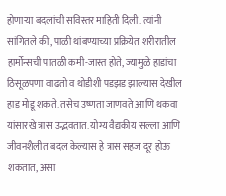होणाऱ्या बदलांची सविस्तर माहिती दिली. त्यांनी सांगितले की, पाळी थांबण्याच्या प्रक्रियेत शरीरातील हार्मोन्सची पातळी कमी-जास्त होते, ज्यामुळे हाडांचा ठिसूळपणा वाढतो व थोडीशी पडझड झाल्यास देखील हाड मोडू शकते. तसेच उष्णता जाणवते आणि थकवा यांसारखे त्रास उद्भवतात. योग्य वैद्यकीय सल्ला आणि जीवनशैलीत बदल केल्यास हे त्रास सहज दूर होऊ शकतात, असा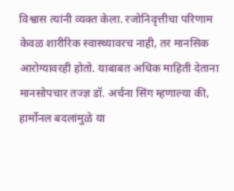विश्वास त्यांनी व्यक्त केला. रजोनिवृत्तीचा परिणाम केवळ शारीरिक स्वास्थ्यावरच नाही, तर मानसिक आरोग्यावरही होतो. याबाबत अधिक माहिती देताना मानसोपचार तज्ज्ञ डॉ. अर्चना सिंग म्हणाल्या की, हार्मोनल बदलांमुळे या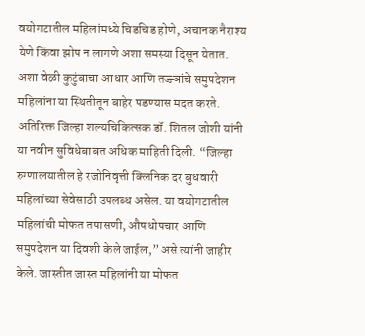वयोगटातील महिलांमध्ये चिडचिड होणे, अचानक नैराश्य येणे किंवा झोप न लागणे अशा समस्या दिसून येतात. अशा वेळी कुटुंबाचा आधार आणि तज्ज्ञांचे समुपदेशन महिलांना या स्थितीतून बाहेर पडण्यास मदत करते. अतिरिक्त जिल्हा शल्यचिकित्सक डॉ. शितल जोशी यांनी या नवीन सुविधेबाबत अधिक माहिती दिली. “जिल्हा रुग्णालयातील हे रजोनिवृत्ती क्लिनिक दर बुधवारी महिलांच्या सेवेसाठी उपलब्ध असेल. या वयोगटातील महिलांची मोफत तपासणी, औषधोपचार आणि समुपदेशन या दिवशी केले जाईल,” असे त्यांनी जाहीर केले. जास्तीत जास्त महिलांनी या मोफत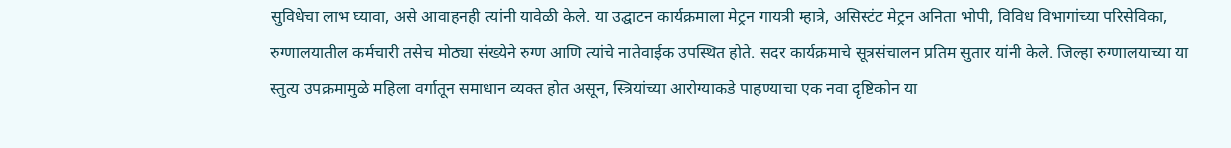सुविधेचा लाभ घ्यावा, असे आवाहनही त्यांनी यावेळी केले. या उद्घाटन कार्यक्रमाला मेट्रन गायत्री म्हात्रे, असिस्टंट मेट्रन अनिता भोपी, विविध विभागांच्या परिसेविका, रुग्णालयातील कर्मचारी तसेच मोठ्या संख्येने रुग्ण आणि त्यांचे नातेवाईक उपस्थित होते. सदर कार्यक्रमाचे सूत्रसंचालन प्रतिम सुतार यांनी केले. जिल्हा रुग्णालयाच्या या स्तुत्य उपक्रमामुळे महिला वर्गातून समाधान व्यक्त होत असून, स्त्रियांच्या आरोग्याकडे पाहण्याचा एक नवा दृष्टिकोन या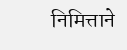निमित्ताने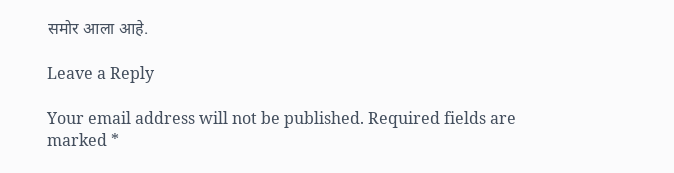समोर आला आहे.

Leave a Reply

Your email address will not be published. Required fields are marked *